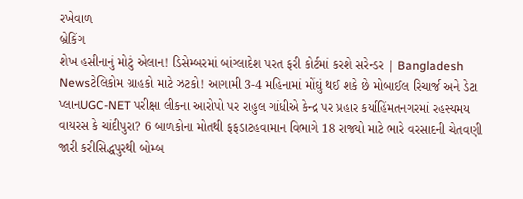રખેવાળ
બ્રેકિંગ
શેખ હસીનાનું મોટું એલાન! ડિસેમ્બરમાં બાંગ્લાદેશ પરત ફરી કોર્ટમાં કરશે સરેન્ડર | Bangladesh Newsટેલિકોમ ગ્રાહકો માટે ઝટકો! આગામી 3-4 મહિનામાં મોંઘું થઈ શકે છે મોબાઈલ રિચાર્જ અને ડેટા પ્લાનUGC-NET પરીક્ષા લીકના આરોપો પર રાહુલ ગાંધીએ કેન્દ્ર પર પ્રહાર કર્યાહિંમતનગરમાં રહસ્યમય વાયરસ કે ચાંદીપુરા? 6 બાળકોના મોતથી ફફડાટહવામાન વિભાગે 18 રાજ્યો માટે ભારે વરસાદની ચેતવણી જારી કરીસિદ્ધપુરથી બોમ્બ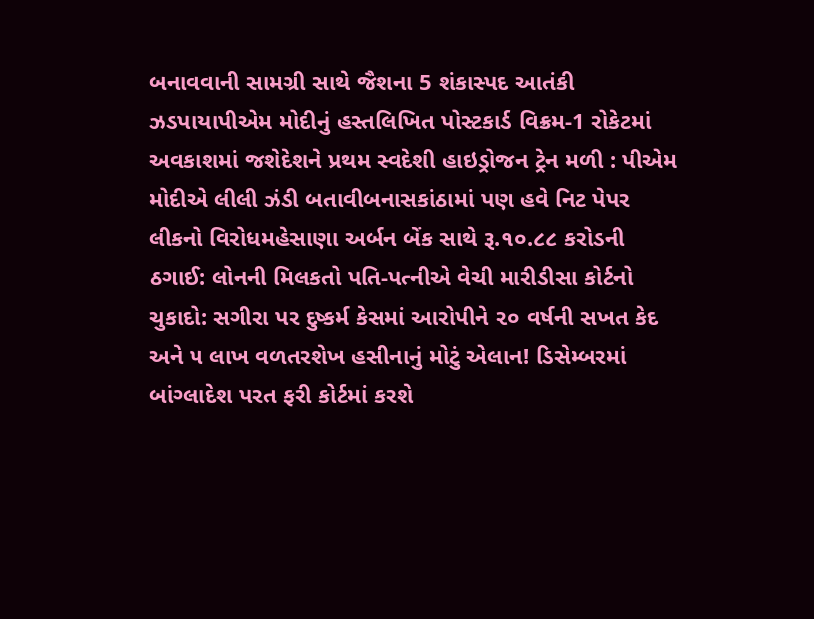બનાવવાની સામગ્રી સાથે જૈશના 5 શંકાસ્પદ આતંકી ઝડપાયાપીએમ મોદીનું હસ્તલિખિત પોસ્ટકાર્ડ વિક્રમ-1 રોકેટમાં અવકાશમાં જશેદેશને પ્રથમ સ્વદેશી હાઇડ્રોજન ટ્રેન મળી : પીએમ મોદીએ લીલી ઝંડી બતાવીબનાસકાંઠામાં પણ હવે નિટ પેપર લીકનો વિરોધમહેસાણા અર્બન બેંક સાથે રૂ.૧૦.૮૮ કરોડની ઠગાઈ: લોનની મિલકતો પતિ-પત્નીએ વેચી મારીડીસા કોર્ટનો ચુકાદો: સગીરા પર દુષ્કર્મ કેસમાં આરોપીને ૨૦ વર્ષની સખત કેદ અને ૫ લાખ વળતરશેખ હસીનાનું મોટું એલાન! ડિસેમ્બરમાં બાંગ્લાદેશ પરત ફરી કોર્ટમાં કરશે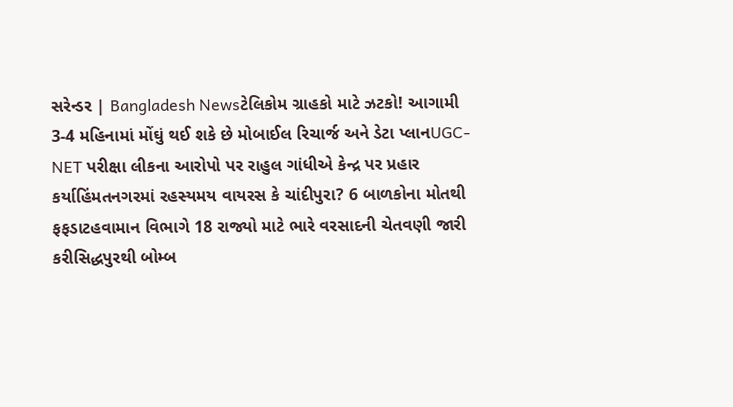સરેન્ડર | Bangladesh Newsટેલિકોમ ગ્રાહકો માટે ઝટકો! આગામી 3-4 મહિનામાં મોંઘું થઈ શકે છે મોબાઈલ રિચાર્જ અને ડેટા પ્લાનUGC-NET પરીક્ષા લીકના આરોપો પર રાહુલ ગાંધીએ કેન્દ્ર પર પ્રહાર કર્યાહિંમતનગરમાં રહસ્યમય વાયરસ કે ચાંદીપુરા? 6 બાળકોના મોતથી ફફડાટહવામાન વિભાગે 18 રાજ્યો માટે ભારે વરસાદની ચેતવણી જારી કરીસિદ્ધપુરથી બોમ્બ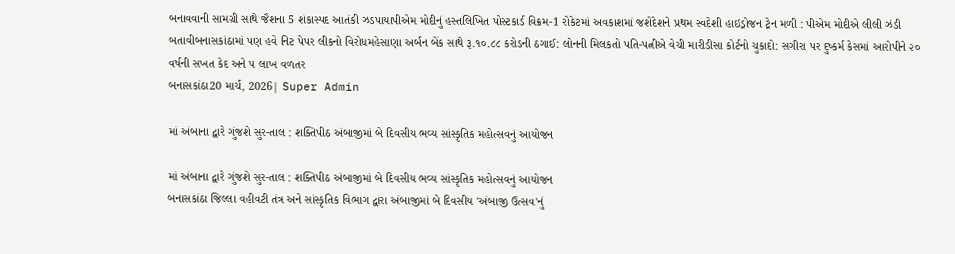બનાવવાની સામગ્રી સાથે જૈશના 5 શંકાસ્પદ આતંકી ઝડપાયાપીએમ મોદીનું હસ્તલિખિત પોસ્ટકાર્ડ વિક્રમ-1 રોકેટમાં અવકાશમાં જશેદેશને પ્રથમ સ્વદેશી હાઇડ્રોજન ટ્રેન મળી : પીએમ મોદીએ લીલી ઝંડી બતાવીબનાસકાંઠામાં પણ હવે નિટ પેપર લીકનો વિરોધમહેસાણા અર્બન બેંક સાથે રૂ.૧૦.૮૮ કરોડની ઠગાઈ: લોનની મિલકતો પતિ-પત્નીએ વેચી મારીડીસા કોર્ટનો ચુકાદો: સગીરા પર દુષ્કર્મ કેસમાં આરોપીને ૨૦ વર્ષની સખત કેદ અને ૫ લાખ વળતર
બનાસકાંઠા20 માર્ચ, 2026| Super Admin

માં અંબાના દ્વારે ગુંજશે સુર-તાલ : શક્તિપીઠ અંબાજીમાં બે દિવસીય ભવ્ય સાંસ્કૃતિક મહોત્સવનું આયોજન

માં અંબાના દ્વારે ગુંજશે સુર-તાલ : શક્તિપીઠ અંબાજીમાં બે દિવસીય ભવ્ય સાંસ્કૃતિક મહોત્સવનું આયોજન
બનાસકાંઠા જિલ્લા વહીવટી તંત્ર અને સાંસ્કૃતિક વિભાગ દ્વારા અંબાજીમાં બે દિવસીય 'અંબાજી ઉત્સવ'નું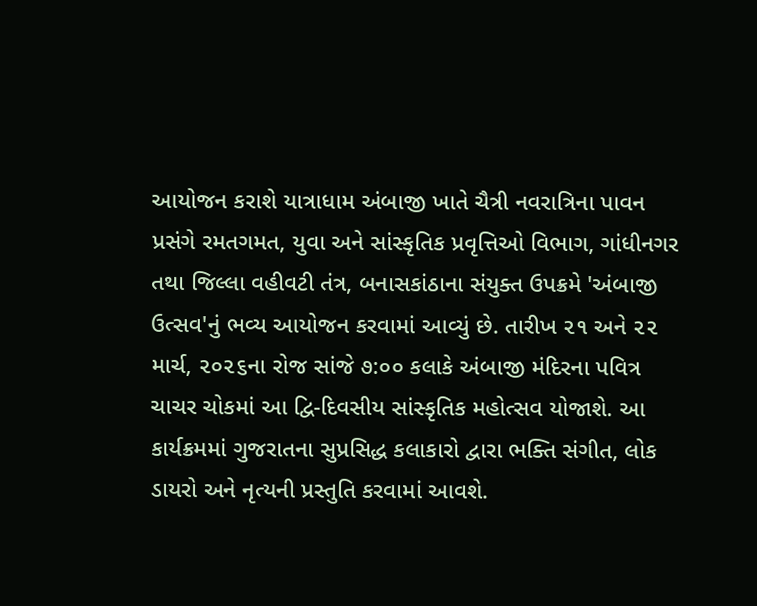આયોજન કરાશે યાત્રાધામ અંબાજી ખાતે ચૈત્રી નવરાત્રિના પાવન પ્રસંગે રમતગમત, યુવા અને સાંસ્કૃતિક પ્રવૃત્તિઓ વિભાગ, ગાંધીનગર તથા જિલ્લા વહીવટી તંત્ર, બનાસકાંઠાના સંયુક્ત ઉપક્રમે 'અંબાજી ઉત્સવ'નું ભવ્ય આયોજન કરવામાં આવ્યું છે. તારીખ ૨૧ અને ૨૨ માર્ચ, ૨૦૨૬ના રોજ સાંજે ૭:૦૦ કલાકે અંબાજી મંદિરના પવિત્ર ચાચર ચોકમાં આ દ્વિ-દિવસીય સાંસ્કૃતિક મહોત્સવ યોજાશે. આ કાર્યક્રમમાં ગુજરાતના સુપ્રસિદ્ધ કલાકારો દ્વારા ભક્તિ સંગીત, લોક ડાયરો અને નૃત્યની પ્રસ્તુતિ કરવામાં આવશે.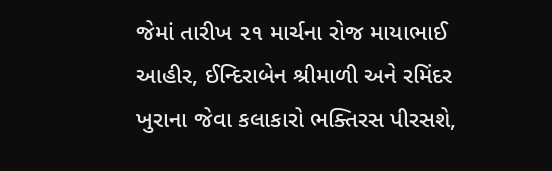જેમાં તારીખ ૨૧ માર્ચના રોજ માયાભાઈ આહીર, ઈન્દિરાબેન શ્રીમાળી અને રમિંદર ખુરાના જેવા કલાકારો ભક્તિરસ પીરસશે,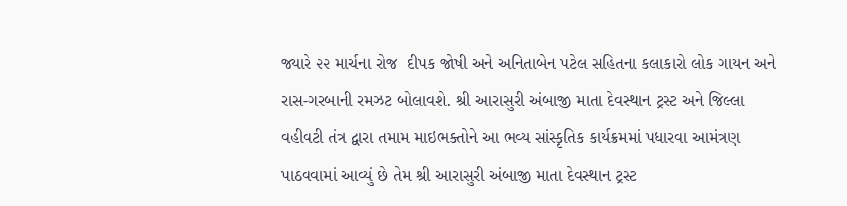જ્યારે ૨૨ માર્ચના રોજ  દીપક જોષી અને અનિતાબેન પટેલ સહિતના કલાકારો લોક ગાયન અને રાસ-ગરબાની રમઝટ બોલાવશે. શ્રી આરાસુરી અંબાજી માતા દેવસ્થાન ટ્રસ્ટ અને જિલ્લા વહીવટી તંત્ર દ્વારા તમામ માઇભક્તોને આ ભવ્ય સાંસ્કૃતિક કાર્યક્રમમાં પધારવા આમંત્રણ પાઠવવામાં આવ્યું છે તેમ શ્રી આરાસુરી અંબાજી માતા દેવસ્થાન ટ્રસ્ટ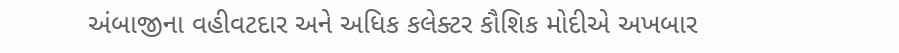અંબાજીના વહીવટદાર અને અધિક કલેક્ટર કૌશિક મોદીએ અખબાર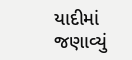યાદીમાં જણાવ્યું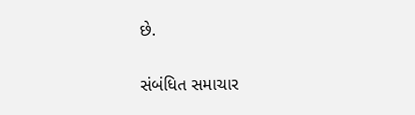છે.

સંબંધિત સમાચાર